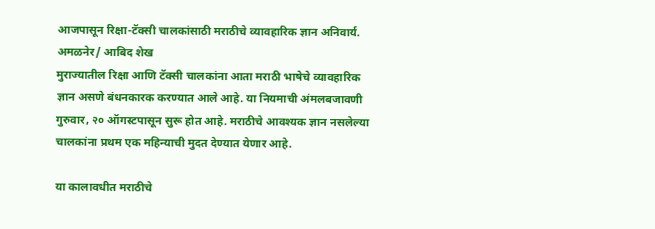आजपासून रिक्षा-टॅक्सी चालकांसाठी मराठीचे व्यावहारिक ज्ञान अनिवार्य.
अमळनेर/ आबिद शेख
मुराज्यातील रिक्षा आणि टॅक्सी चालकांना आता मराठी भाषेचे व्यावहारिक ज्ञान असणे बंधनकारक करण्यात आले आहे. या नियमाची अंमलबजावणी गुरुवार, २० ऑगस्टपासून सुरू होत आहे. मराठीचे आवश्यक ज्ञान नसलेल्या चालकांना प्रथम एक महिन्याची मुदत देण्यात येणार आहे.

या कालावधीत मराठीचे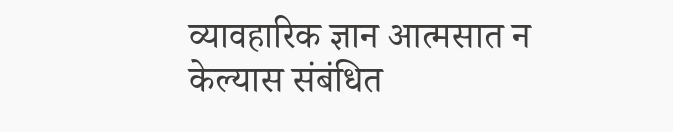व्यावहारिक ज्ञान आत्मसात न केल्यास संबंधित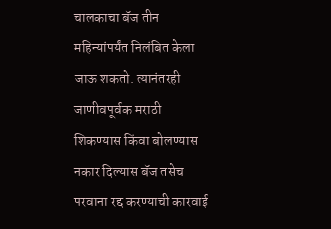चालकाचा बॅज तीन महिन्यांपर्यंत निलंबित केला जाऊ शकतो. त्यानंतरही जाणीवपूर्वक मराठी शिकण्यास किंवा बोलण्यास नकार दिल्यास बॅज तसेच परवाना रद्द करण्याची कारवाई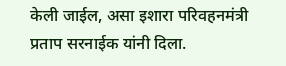केली जाईल, असा इशारा परिवहनमंत्री प्रताप सरनाईक यांनी दिला.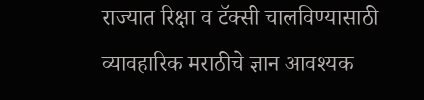राज्यात रिक्षा व टॅक्सी चालविण्यासाठी व्यावहारिक मराठीचे ज्ञान आवश्यक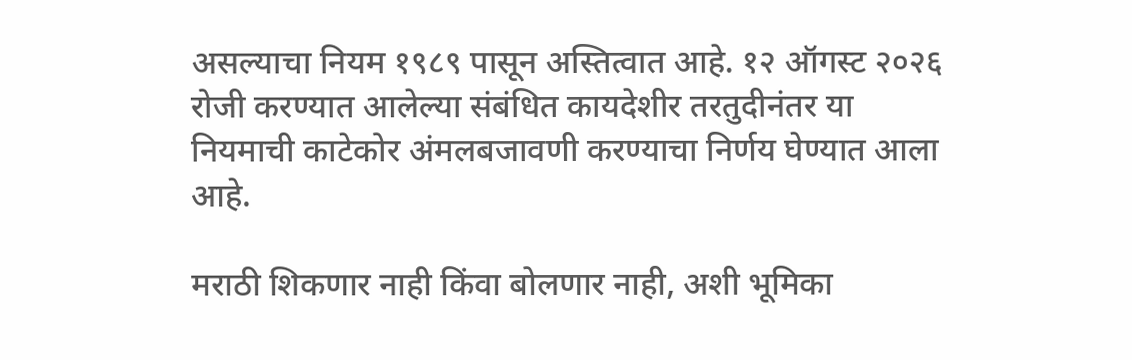असल्याचा नियम १९८९ पासून अस्तित्वात आहे. १२ ऑगस्ट २०२६ रोजी करण्यात आलेल्या संबंधित कायदेशीर तरतुदीनंतर या नियमाची काटेकोर अंमलबजावणी करण्याचा निर्णय घेण्यात आला आहे.

मराठी शिकणार नाही किंवा बोलणार नाही, अशी भूमिका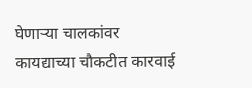घेणाऱ्या चालकांवर कायद्याच्या चौकटीत कारवाई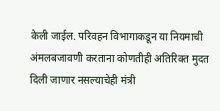केली जाईल. परिवहन विभागाकडून या नियमाची अंमलबजावणी करताना कोणतीही अतिरिक्त मुदत दिली जाणार नसल्याचेही मंत्री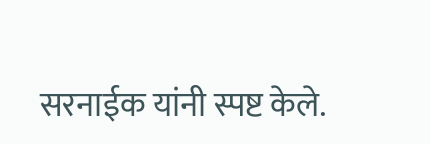सरनाईक यांनी स्पष्ट केले.